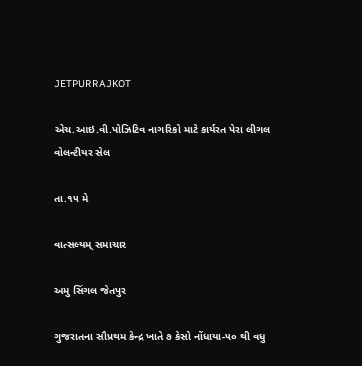JETPURRAJKOT

એચ.આઇ.વી.પોઝિટિવ નાગરિકો માટે કાર્યરત પેરા લીગલ વોલન્ટીયર સેલ

તા.૧૫ મે

વાત્સલ્યમ્ સમાચાર

અમુ સિંગલ જેતપુર

ગુજરાતના સૌપ્રથમ કેન્દ્ર ખાતે ૭ કેસો નોંધાયા-૫૦ થી વધુ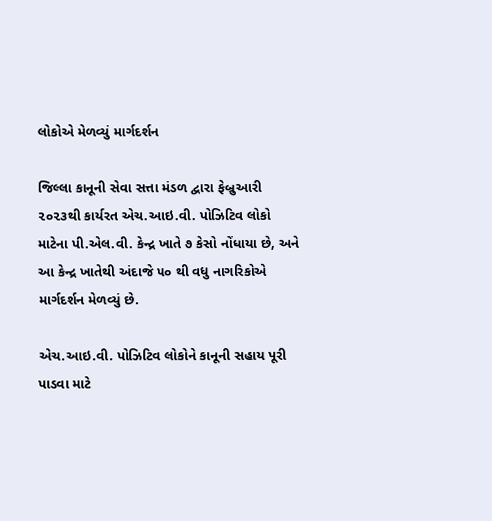લોકોએ મેળવ્યું માર્ગદર્શન

જિલ્લા કાનૂની સેવા સત્તા મંડળ દ્વારા ફેબ્રુઆરી ૨૦૨૩થી કાર્યરત એચ.આઇ.વી. પોઝિટિવ લોકો માટેના પી.એલ.વી. કેન્દ્ર ખાતે ૭ કેસો નોંધાયા છે, અને આ કેન્દ્ર ખાતેથી અંદાજે ૫૦ થી વધુ નાગરિકોએ માર્ગદર્શન મેળવ્યું છે.

એચ.આઇ.વી. પોઝિટિવ લોકોને કાનૂની સહાય પૂરી પાડવા માટે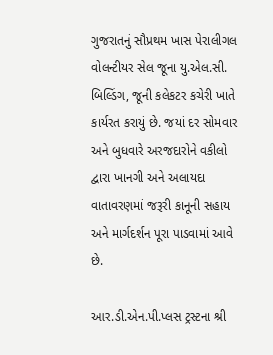ગુજરાતનું સૌપ્રથમ ખાસ પેરાલીગલ વોલન્ટીયર સેલ જૂના યુ.એલ.સી. બિલ્ડિંગ, જૂની કલેકટર કચેરી ખાતે કાર્યરત કરાયું છે. જયાં દર સોમવાર અને બુધવારે અરજદારોને વકીલો દ્વારા ખાનગી અને અલાયદા વાતાવરણમાં જરૂરી કાનૂની સહાય અને માર્ગદર્શન પૂરા પાડવામાં આવે છે.

આર.ડી.એન.પી.પ્લસ ટ્રસ્ટના શ્રી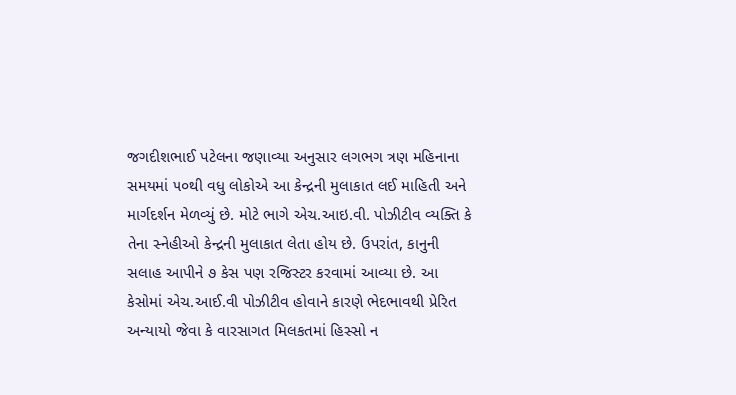જગદીશભાઈ પટેલના જણાવ્યા અનુસાર લગભગ ત્રણ મહિનાના સમયમાં ૫૦થી વધુ લોકોએ આ કેન્દ્રની મુલાકાત લઈ માહિતી અને માર્ગદર્શન મેળવ્યું છે. મોટે ભાગે એચ.આઇ.વી. પોઝીટીવ વ્યક્તિ કે તેના સ્નેહીઓ કેન્દ્રની મુલાકાત લેતા હોય છે. ઉપરાંત, કાનુની સલાહ આપીને ૭ કેસ પણ રજિસ્ટર કરવામાં આવ્યા છે. આ કેસોમાં એચ.આઈ.વી પોઝીટીવ હોવાને કારણે ભેદભાવથી પ્રેરિત અન્યાયો જેવા કે વારસાગત મિલકતમાં હિસ્સો ન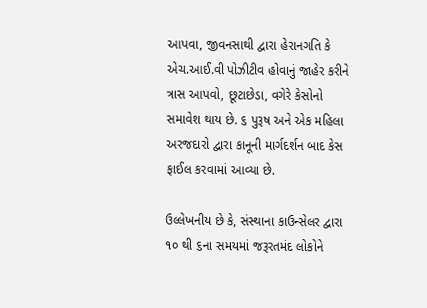આપવા, જીવનસાથી દ્વારા હેરાનગતિ કે એચ.આઈ.વી પોઝીટીવ હોવાનું જાહેર કરીને ત્રાસ આપવો, છૂટાછેડા, વગેરે કેસોનો સમાવેશ થાય છે. ૬ પુરૂષ અને એક મહિલા અરજદારો દ્વારા કાનૂની માર્ગદર્શન બાદ કેસ ફાઈલ કરવામાં આવ્યા છે.

ઉલ્લેખનીય છે કે, સંસ્થાના કાઉન્સેલર દ્વારા ૧૦ થી ૬ના સમયમાં જરૂરતમંદ લોકોને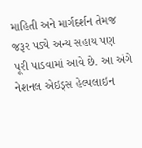માહિતી અને માર્ગદર્શન તેમજ જરૂર પડ્યે અન્ય સહાય પણ પૂરી પાડવામાં આવે છે. આ અંગે નેશનલ એઇડ્સ હેલ્પલાઇન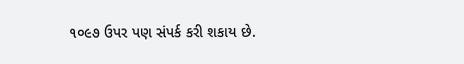૧૦૯૭ ઉપર પણ સંપર્ક કરી શકાય છે.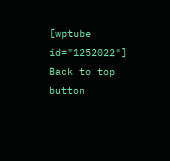[wptube id="1252022"]
Back to top button